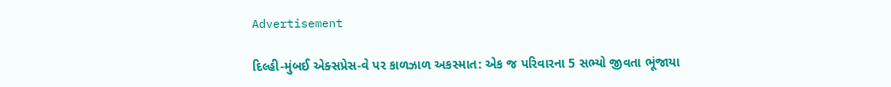Advertisement

દિલ્હી-મુંબઈ એક્સપ્રેસ-વે પર કાળઝાળ અકસ્માત: એક જ પરિવારના 5 સભ્યો જીવતા ભૂંજાયા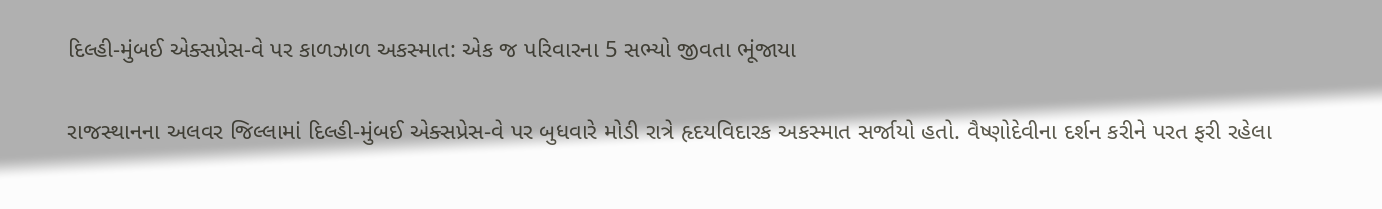દિલ્હી-મુંબઈ એક્સપ્રેસ-વે પર કાળઝાળ અકસ્માત: એક જ પરિવારના 5 સભ્યો જીવતા ભૂંજાયા

રાજસ્થાનના અલવર જિલ્લામાં દિલ્હી-મુંબઈ એક્સપ્રેસ-વે પર બુધવારે મોડી રાત્રે હૃદયવિદારક અકસ્માત સર્જાયો હતો. વૈષ્ણોદેવીના દર્શન કરીને પરત ફરી રહેલા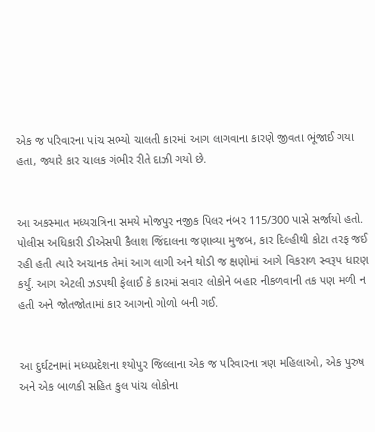એક જ પરિવારના પાંચ સભ્યો ચાલતી કારમાં આગ લાગવાના કારણે જીવતા ભૂંજાઈ ગયા હતા, જ્યારે કાર ચાલક ગંભીર રીતે દાઝી ગયો છે.


આ અકસ્માત મધ્યરાત્રિના સમયે મોજપુર નજીક પિલર નંબર 115/300 પાસે સર્જાયો હતો. પોલીસ અધિકારી ડીએસપી કૈલાશ જિંદાલના જણાવ્યા મુજબ, કાર દિલ્હીથી કોટા તરફ જઈ રહી હતી ત્યારે અચાનક તેમાં આગ લાગી અને થોડી જ ક્ષણોમાં આગે વિકરાળ સ્વરૂપ ધારણ કર્યું. આગ એટલી ઝડપથી ફેલાઈ કે કારમાં સવાર લોકોને બહાર નીકળવાની તક પણ મળી ન હતી અને જોતજોતામાં કાર આગનો ગોળો બની ગઈ.


આ દુર્ઘટનામાં મધ્યપ્રદેશના શ્યોપુર જિલ્લાના એક જ પરિવારના ત્રણ મહિલાઓ, એક પુરુષ અને એક બાળકી સહિત કુલ પાંચ લોકોના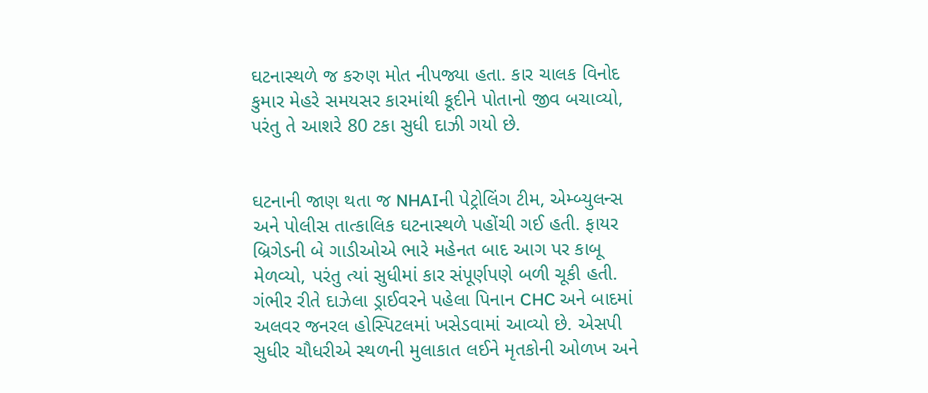ઘટનાસ્થળે જ કરુણ મોત નીપજ્યા હતા. કાર ચાલક વિનોદ કુમાર મેહરે સમયસર કારમાંથી કૂદીને પોતાનો જીવ બચાવ્યો, પરંતુ તે આશરે 80 ટકા સુધી દાઝી ગયો છે.


ઘટનાની જાણ થતા જ NHAIની પેટ્રોલિંગ ટીમ, એમ્બ્યુલન્સ અને પોલીસ તાત્કાલિક ઘટનાસ્થળે પહોંચી ગઈ હતી. ફાયર બ્રિગેડની બે ગાડીઓએ ભારે મહેનત બાદ આગ પર કાબૂ મેળવ્યો, પરંતુ ત્યાં સુધીમાં કાર સંપૂર્ણપણે બળી ચૂકી હતી. ગંભીર રીતે દાઝેલા ડ્રાઈવરને પહેલા પિનાન CHC અને બાદમાં અલવર જનરલ હોસ્પિટલમાં ખસેડવામાં આવ્યો છે. એસપી સુધીર ચૌધરીએ સ્થળની મુલાકાત લઈને મૃતકોની ઓળખ અને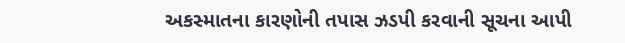અકસ્માતના કારણોની તપાસ ઝડપી કરવાની સૂચના આપી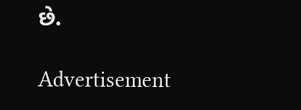છે.

Advertisement